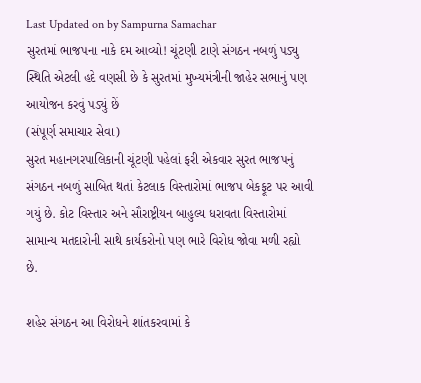Last Updated on by Sampurna Samachar
સુરતમાં ભાજપના નાકે દમ આવ્યો! ચૂંટણી ટાણે સંગઠન નબળું પડ્યુ
સ્થિતિ એટલી હદે વણસી છે કે સુરતમાં મુખ્યમંત્રીની જાહેર સભાનું પણ આયોજન કરવું પડ્યું છેં
(સંપૂર્ણ સમાચાર સેવા)
સુરત મહાનગરપાલિકાની ચૂંટણી પહેલાં ફરી એકવાર સુરત ભાજપનું સંગઠન નબળું સાબિત થતાં કેટલાક વિસ્તારોમાં ભાજપ બેકફૂટ પર આવી ગયું છે. કોટ વિસ્તાર અને સૌરાષ્ટ્રીયન બાહુલ્ય ધરાવતા વિસ્તારોમાં સામાન્ય મતદારોની સાથે કાર્યકરોનો પણ ભારે વિરોધ જોવા મળી રહ્યો છે.

શહેર સંગઠન આ વિરોધને શાંતકરવામાં કે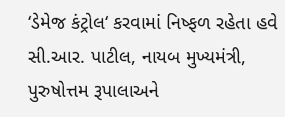‘ડેમેજ કંટ્રોલ‘ કરવામાં નિષ્ફળ રહેતા હવે સી.આર. પાટીલ, નાયબ મુખ્યમંત્રી, પુરુષોત્તમ રૂપાલાઅને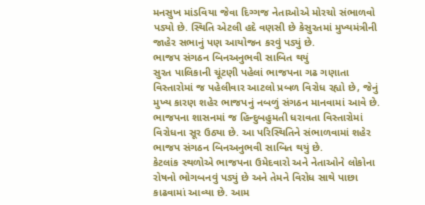મનસુખ માંડવિયા જેવા દિગ્ગજ નેતાઓએ મોરચો સંભાળવો પડ્યો છે. સ્થિતિ એટલી હદે વણસી છે કેસુરતમાં મુખ્યમંત્રીની જાહેર સભાનું પણ આયોજન કરવું પડ્યું છે.
ભાજપ સંગઠન બિનઅનુભવી સાબિત થયું
સુરત પાલિકાની ચૂંટણી પહેલાં ભાજપના ગઢ ગણાતા વિસ્તારોમાં જ પહેલીવાર આટલો પ્રબળ વિરોધ રહ્યો છે, જેનું મુખ્ય કારણ શહેર ભાજપનું નબળું સંગઠન માનવામાં આવે છે. ભાજપના શાસનમાં જ હિન્દુબહુમતી ધરાવતા વિસ્તારોમાં વિરોધના સૂર ઉઠ્યા છે. આ પરિસ્થિતિને સંભાળવામાં શહેર ભાજપ સંગઠન બિનઅનુભવી સાબિત થયું છે.
કેટલાંક સ્થળોએ ભાજપના ઉમેદવારો અને નેતાઓને લોકોના રોષનો ભોગબનવું પડ્યું છે અને તેમને વિરોધ સાથે પાછા કાઢવામાં આવ્યા છે. આમ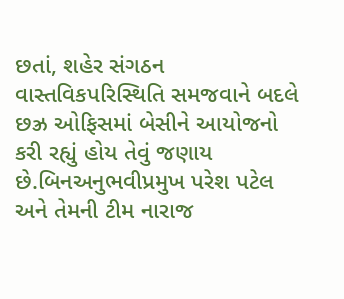છતાં, શહેર સંગઠન વાસ્તવિકપરિસ્થિતિ સમજવાને બદલે છઝ્ર ઓફિસમાં બેસીને આયોજનો કરી રહ્યું હોય તેવું જણાય છે.બિનઅનુભવીપ્રમુખ પરેશ પટેલ અને તેમની ટીમ નારાજ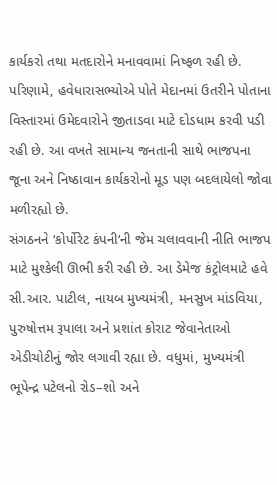કાર્યકરો તથા મતદારોને મનાવવામાં નિષ્ફળ રહી છે.
પરિણામે, હવેધારાસભ્યોએ પોતે મેદાનમાં ઉતરીને પોતાના વિસ્તારમાં ઉમેદવારોને જીતાડવા માટે દોડધામ કરવી પડી રહી છે. આ વખતે સામાન્ય જનતાની સાથે ભાજપના જૂના અને નિષ્ઠાવાન કાર્યકરોનો મૂડ પણ બદલાયેલો જોવા મળીરહ્યો છે.
સંગઠનને ‘કોર્પોરેટ કંપની‘ની જેમ ચલાવવાની નીતિ ભાજપ માટે મુશ્કેલી ઊભી કરી રહી છે. આ ડેમેજ કંટ્રોલમાટે હવે સી.આર. પાટીલ, નાયબ મુખ્યમંત્રી, મનસુખ માંડવિયા, પુરુષોત્તમ રૂપાલા અને પ્રશાંત કોરાટ જેવાનેતાઓ એડીચોટીનું જોર લગાવી રહ્યા છે. વધુમાં, મુખ્યમંત્રી ભૂપેન્દ્ર પટેલનો રોડ–શો અને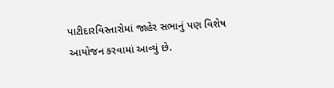પાટીદારવિસ્તારોમાં જાહેર સભાનું પણ વિશેષ આયોજન કરવામાં આવ્યું છે.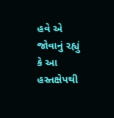હવે એ જોવાનું રહ્યું કે આ હસ્તક્ષેપથી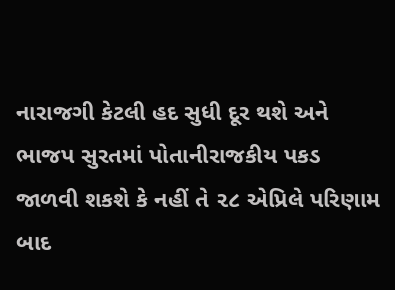નારાજગી કેટલી હદ સુધી દૂર થશે અને ભાજપ સુરતમાં પોતાનીરાજકીય પકડ જાળવી શકશે કે નહીં તે ૨૮ એપ્રિલે પરિણામ બાદ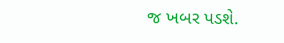જ ખબર પડશે.